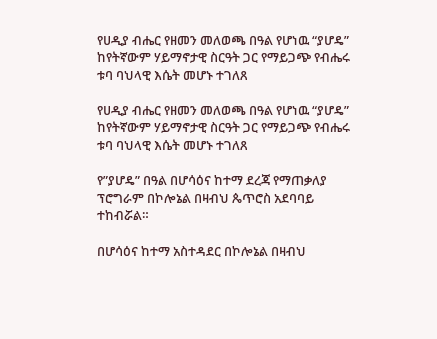የሀዲያ ብሔር የዘመን መለወጫ በዓል የሆነዉ “ያሆዴ” ከየትኛውም ሃይማኖታዊ ስርዓት ጋር የማይጋጭ የብሔሩ ቱባ ባህላዊ እሴት መሆኑ ተገለጸ

የሀዲያ ብሔር የዘመን መለወጫ በዓል የሆነዉ “ያሆዴ” ከየትኛውም ሃይማኖታዊ ስርዓት ጋር የማይጋጭ የብሔሩ ቱባ ባህላዊ እሴት መሆኑ ተገለጸ

የ”ያሆዴ” በዓል በሆሳዕና ከተማ ደረጃ የማጠቃለያ ፕሮግራም በኮሎኔል በዛብህ ጴጥሮስ አደባባይ ተከብሯል።

በሆሳዕና ከተማ አስተዳደር በኮሎኔል በዛብህ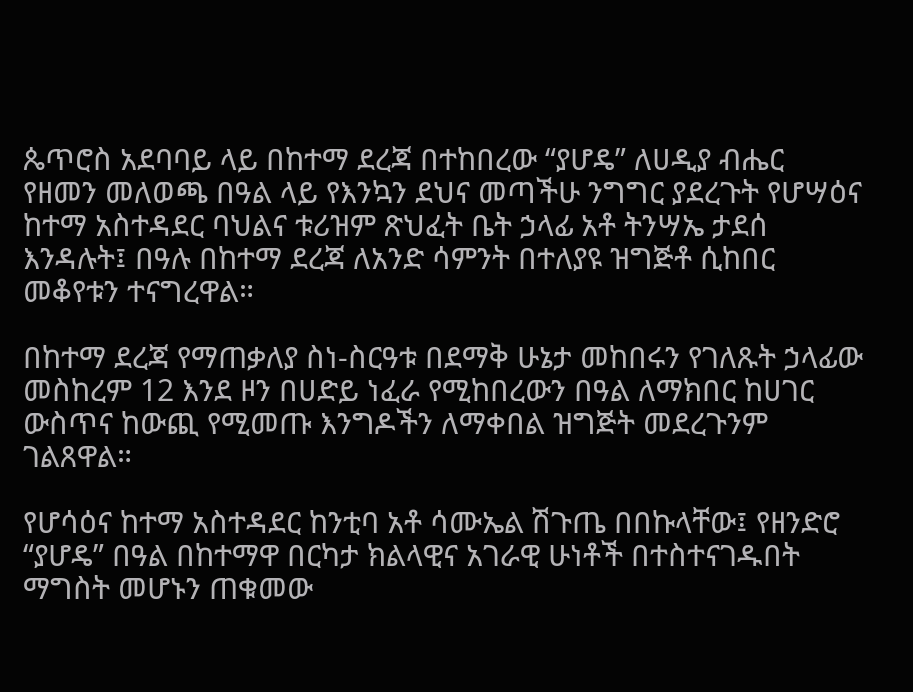ጴጥሮስ አደባባይ ላይ በከተማ ደረጃ በተከበረው “ያሆዴ” ለሀዲያ ብሔር የዘመን መለወጫ በዓል ላይ የእንኳን ደህና መጣችሁ ንግግር ያደረጉት የሆሣዕና ከተማ አስተዳደር ባህልና ቱሪዝም ጽህፈት ቤት ኃላፊ አቶ ትንሣኤ ታደሰ እንዳሉት፤ በዓሉ በከተማ ደረጃ ለአንድ ሳምንት በተለያዩ ዝግጅቶ ሲከበር መቆየቱን ተናግረዋል።

በከተማ ደረጃ የማጠቃለያ ስነ-ስርዓቱ በደማቅ ሁኔታ መከበሩን የገለጹት ኃላፊው መስከረም 12 እንደ ዞን በሀድይ ነፈራ የሚከበረውን በዓል ለማክበር ከሀገር ውስጥና ከውጪ የሚመጡ እንግዶችን ለማቀበል ዝግጅት መደረጉንም ገልጸዋል።

የሆሳዕና ከተማ አስተዳደር ከንቲባ አቶ ሳሙኤል ሽጉጤ በበኩላቸው፤ የዘንድሮ “ያሆዴ” በዓል በከተማዋ በርካታ ክልላዊና አገራዊ ሁነቶች በተስተናገዱበት ማግስት መሆኑን ጠቁመው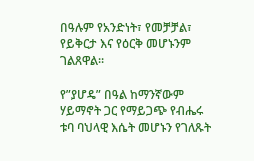በዓሉም የአንድነት፣ የመቻቻል፣ የይቅርታ እና የዕርቅ መሆኑንም ገልጸዋል።

የ”ያሆዴ” በዓል ከማንኛውም ሃይማኖት ጋር የማይጋጭ የብሔሩ ቱባ ባህላዊ እሴት መሆኑን የገለጹት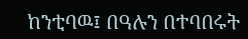ከንቲባዉ፤ በዓሉን በተባበሩት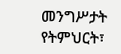መንግሥታት የትምህርት፣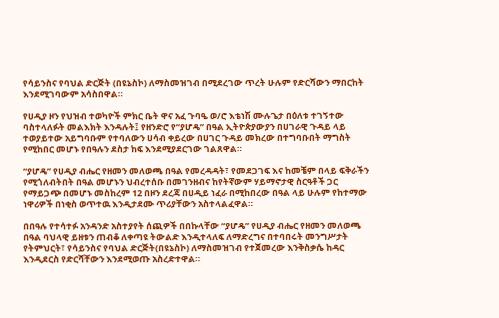የሳይንስና የባህል ድርጅት (በዩኔስኮ) ለማስመዝገብ በሚደረገው ጥረት ሁሉም የድርሻውን ማበርከት እንደሚገባውም አሳስበዋል።

የሀዲያ ዞን የህዝብ ተወካዮች ምክር ቤት ዋና አፈ ጉባዔ ወ/ሮ እቴነሽ ሙሉጌታ በዕለቱ ተገኝተው ባስተላለፉት መልእክት እንዳሉት፤ የዘንድሮ የ”ያሆዴ” በዓል ኢትዮጵያውያን በሀገራዊ ጉዳይ ላይ ተወያይተው አይግባቡም የተባለውን ሀሳብ ቀይረው በሀገር ጉዳይ መክረው በተግባቡበት ማግስት የሚከበር መሆኑ የበዓሉን ደስታ ከፍ እንደሚያደርገው ገልጸዋል።

“ያሆዴ” የሀዲያ ብሔር የዘመን መለወጫ በዓል የመረዳዳት፣ የመደጋገፍ እና ከመቼም በላይ ፍቅራችን የሚጎለብትበት በዓል መሆኑን ህብረተሰቡ በመገንዘብና ከየትኛውም ሃይማኖታዊ ስርዓቶች ጋር የማይጋጭ በመሆኑ መስከረም 12 በዞን ደረጃ በሀዲይ ነፈራ በሚከበረው በዓል ላይ ሁሉም የከተማው ነዋሪዎች በነቂስ ወጥተዉ እንዲታደሙ ጥሪያቸውን አስተላልፈዋል።

በበዓሉ የተሳተፉ አንዳንድ አስተያየት ሰጪዎች በበኩላቸው “ያሆዴ” የሀዲያ ብሔር የዘመን መለወጫ በዓል ባህላዊ ይዘቱን ጠብቆ ለቀጣዩ ትውልድ እንዲተላለፍ ለማድረግና በተባበሩት መንግሥታት የትምህርት፣ የሳይንስና የባህል ድርጅት(በዩኔስኮ) ለማስመዝገብ የተጀመረው እንቅስቃሴ ከዳር እንዲደርስ የድርሻቸውን እንደሚወጡ አስረድተዋል።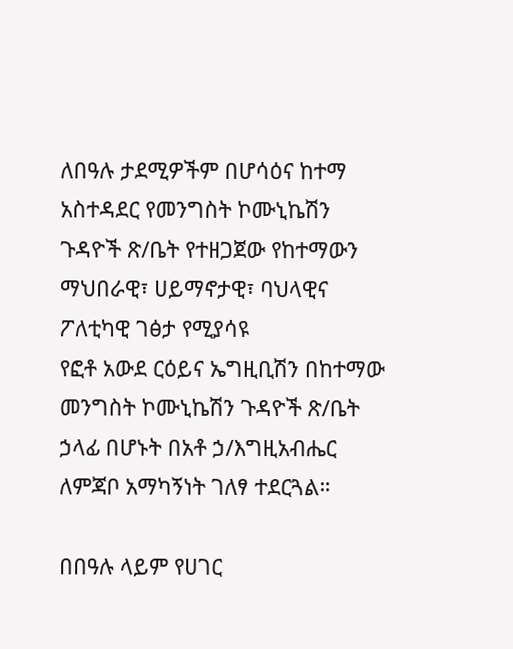ለበዓሉ ታደሚዎችም በሆሳዕና ከተማ አስተዳደር የመንግስት ኮሙኒኬሽን ጉዳዮች ጽ/ቤት የተዘጋጀው የከተማውን ማህበራዊ፣ ሀይማኖታዊ፣ ባህላዊና ፖለቲካዊ ገፅታ የሚያሳዩ
የፎቶ አውደ ርዕይና ኤግዚቢሽን በከተማው መንግስት ኮሙኒኬሽን ጉዳዮች ጽ/ቤት ኃላፊ በሆኑት በአቶ ኃ/እግዚአብሔር ለምጃቦ አማካኝነት ገለፃ ተደርጓል።

በበዓሉ ላይም የሀገር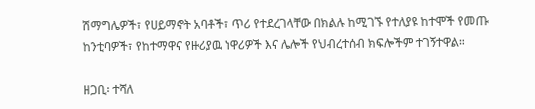ሽማግሌዎች፣ የሀይማኖት አባቶች፣ ጥሪ የተደረገላቸው በክልሉ ከሚገኙ የተለያዩ ከተሞች የመጡ ከንቲባዎች፣ የከተማዋና የዙሪያዉ ነዋሪዎች እና ሌሎች የህብረተሰብ ክፍሎችም ተገኝተዋል።

ዘጋቢ፡ ተሻለ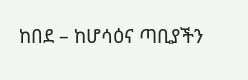ከበደ – ከሆሳዕና ጣቢያችን